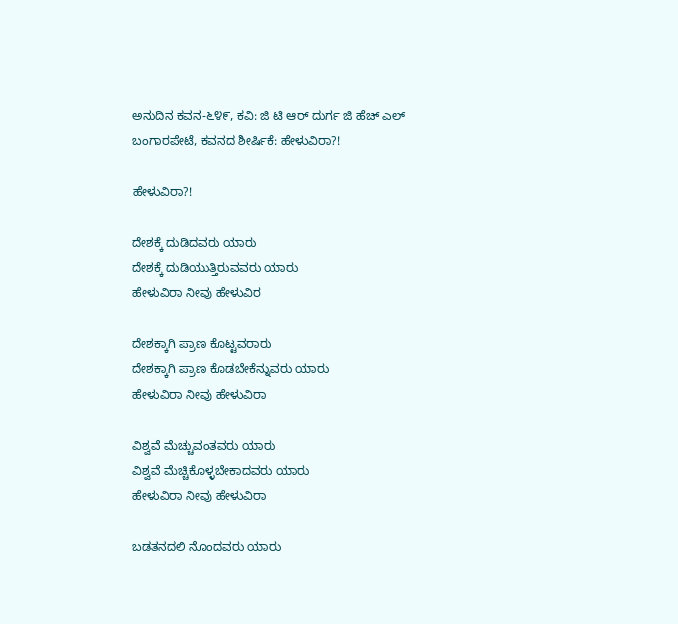ಅನುದಿನ‌ ಕವನ-೬೪೯, ಕವಿ: ಜಿ ಟಿ ಆರ್ ದುರ್ಗ ಜಿ ಹೆಚ್ ಎಲ್ ಬಂಗಾರಪೇಟೆ, ಕವನದ ಶೀರ್ಷಿಕೆ: ಹೇಳುವಿರಾ?!

ಹೇಳುವಿರಾ?!

ದೇಶಕ್ಕೆ ದುಡಿದವರು ಯಾರು
ದೇಶಕ್ಕೆ ದುಡಿಯುತ್ತಿರುವವರು ಯಾರು
ಹೇಳುವಿರಾ ನೀವು ಹೇಳುವಿರ

ದೇಶಕ್ಕಾಗಿ ಪ್ರಾಣ ಕೊಟ್ಟವರಾರು
ದೇಶಕ್ಕಾಗಿ ಪ್ರಾಣ ಕೊಡಬೇಕೆನ್ನುವರು ಯಾರು
ಹೇಳುವಿರಾ ನೀವು ಹೇಳುವಿರಾ

ವಿಶ್ವವೆ ಮೆಚ್ಚುವಂತವರು ಯಾರು
ವಿಶ್ವವೆ ಮೆಚ್ಚಿಕೊಳ್ಳಬೇಕಾದವರು ಯಾರು
ಹೇಳುವಿರಾ ನೀವು ಹೇಳುವಿರಾ

ಬಡತನದಲಿ ನೊಂದವರು ಯಾರು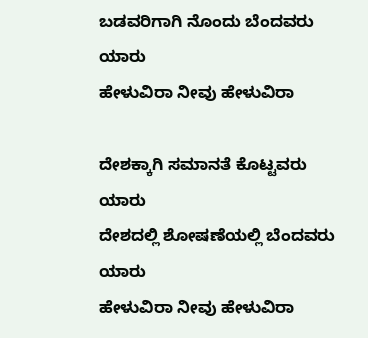ಬಡವರಿಗಾಗಿ ನೊಂದು ಬೆಂದವರು ಯಾರು
ಹೇಳುವಿರಾ ನೀವು ಹೇಳುವಿರಾ

ದೇಶಕ್ಕಾಗಿ ಸಮಾನತೆ ಕೊಟ್ಟವರು ಯಾರು
ದೇಶದಲ್ಲಿ ಶೋಷಣೆಯಲ್ಲಿ ಬೆಂದವರು ಯಾರು
ಹೇಳುವಿರಾ ನೀವು ಹೇಳುವಿರಾ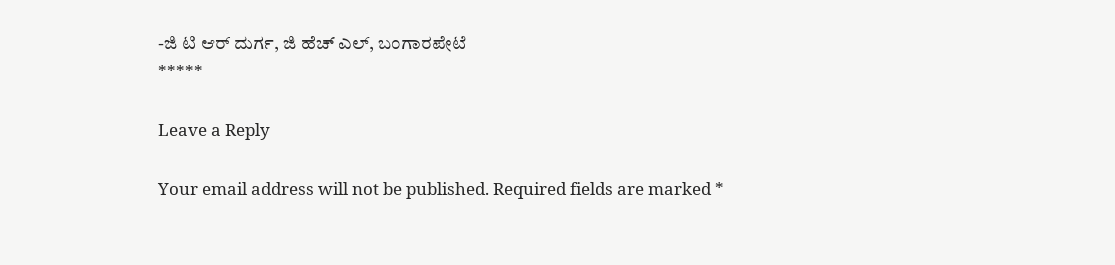-ಜಿ ಟಿ ಆರ್ ದುರ್ಗ, ಜಿ ಹೆಚ್ ಎಲ್, ಬಂಗಾರಪೇಟೆ
*****

Leave a Reply

Your email address will not be published. Required fields are marked *